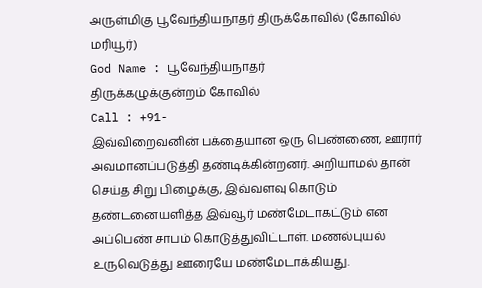அருள்மிகு பூவேந்தியநாதர் திருக்கோவில் (கோவில் மரியூர்)
God Name : பூவேந்தியநாதர்
திருக்கழுக்குன்றம் கோவில்
Call : +91-
இவ்விறைவனின் பக்தையான ஒரு பெண்ணை, ஊரார் அவமானப்படுத்தி தண்டிக்கின்றனர். அறியாமல் தான் செய்த சிறு பிழைக்கு, இவ்வளவு கொடும் தண்டனையளித்த இவ்வூர் மண்மேடாகட்டும் என அப்பெண் சாபம் கொடுத்துவிட்டாள். மணல்புயல் உருவெடுத்து ஊரையே மண்மேடாக்கியது.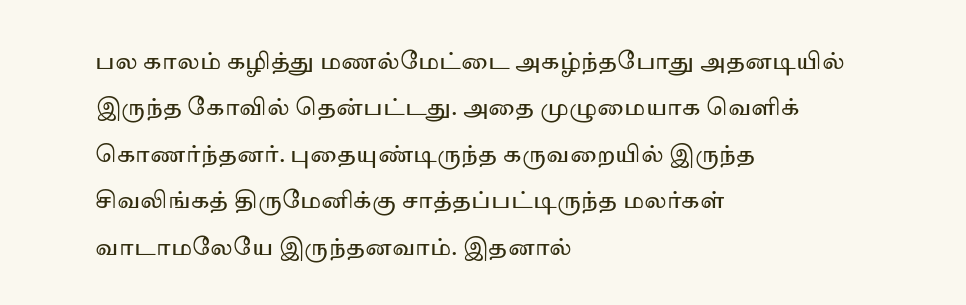பல காலம் கழித்து மணல்மேட்டை அகழ்ந்தபோது அதனடியில் இருந்த கோவில் தென்பட்டது. அதை முழுமையாக வெளிக் கொணர்ந்தனர். புதையுண்டிருந்த கருவறையில் இருந்த சிவலிங்கத் திருமேனிக்கு சாத்தப்பட்டிருந்த மலர்கள் வாடாமலேயே இருந்தனவாம். இதனால்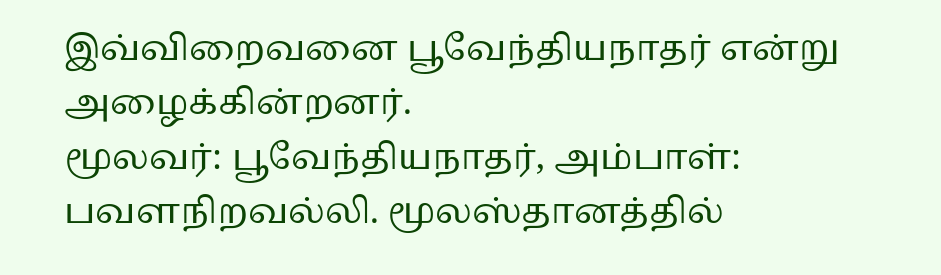இவ்விறைவனை பூவேந்தியநாதர் என்று அழைக்கின்றனர்.
மூலவர்: பூவேந்தியநாதர், அம்பாள்: பவளநிறவல்லி. மூலஸ்தானத்தில்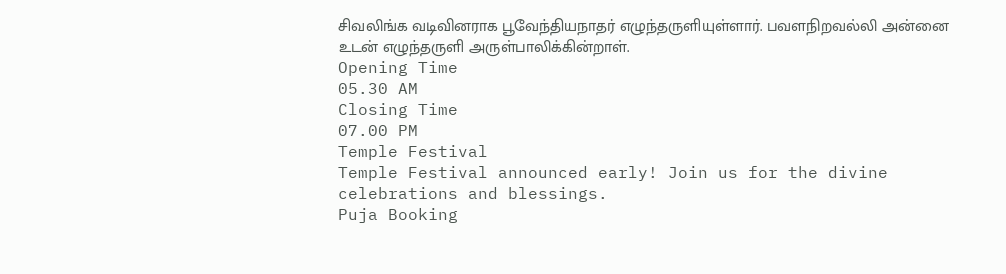சிவலிங்க வடிவினராக பூவேந்தியநாதர் எழுந்தருளியுள்ளார். பவளநிறவல்லி அன்னை உடன் எழுந்தருளி அருள்பாலிக்கின்றாள்.
Opening Time
05.30 AM
Closing Time
07.00 PM
Temple Festival
Temple Festival announced early! Join us for the divine celebrations and blessings.
Puja Booking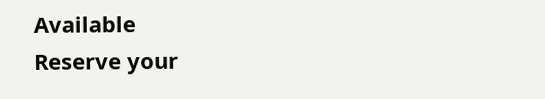Available
Reserve your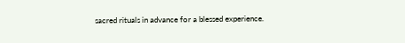sacred rituals in advance for a blessed experience.